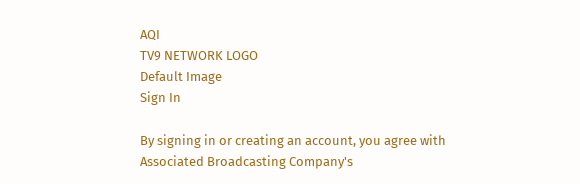AQI
TV9 NETWORK LOGO
Default Image
Sign In

By signing in or creating an account, you agree with Associated Broadcasting Company's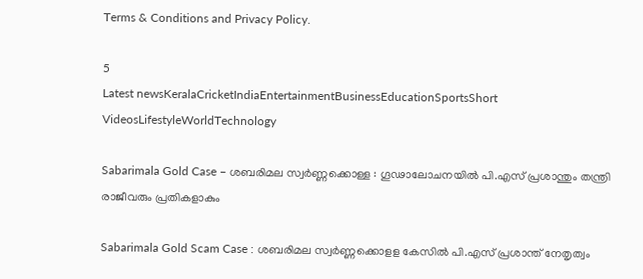Terms & Conditions and Privacy Policy.

5
Latest newsKeralaCricketIndiaEntertainmentBusinessEducationSportsShort VideosLifestyleWorldTechnology

Sabarimala Gold Case – ശബരിമല സ്വര്‍ണ്ണക്കൊള്ള : ഗൂഢാലോചനയില്‍ പി.എസ് പ്രശാന്തും തന്ത്രി രാജീവരും പ്രതികളാകും

Sabarimala Gold Scam Case : ശബരിമല സ്വര്‍ണ്ണക്കൊളള കേസില്‍ പി.എസ് പ്രശാന്ത് നേതൃത്വം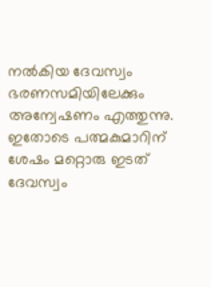നല്‍കിയ ദേവസ്വം ഭരണസമിയിലേക്കും അന്വേഷണം എത്തുന്നു. ഇതോടെ പത്മകുമാറിന് ശേഷം മറ്റൊരു ഇടത് ദേവസ്വം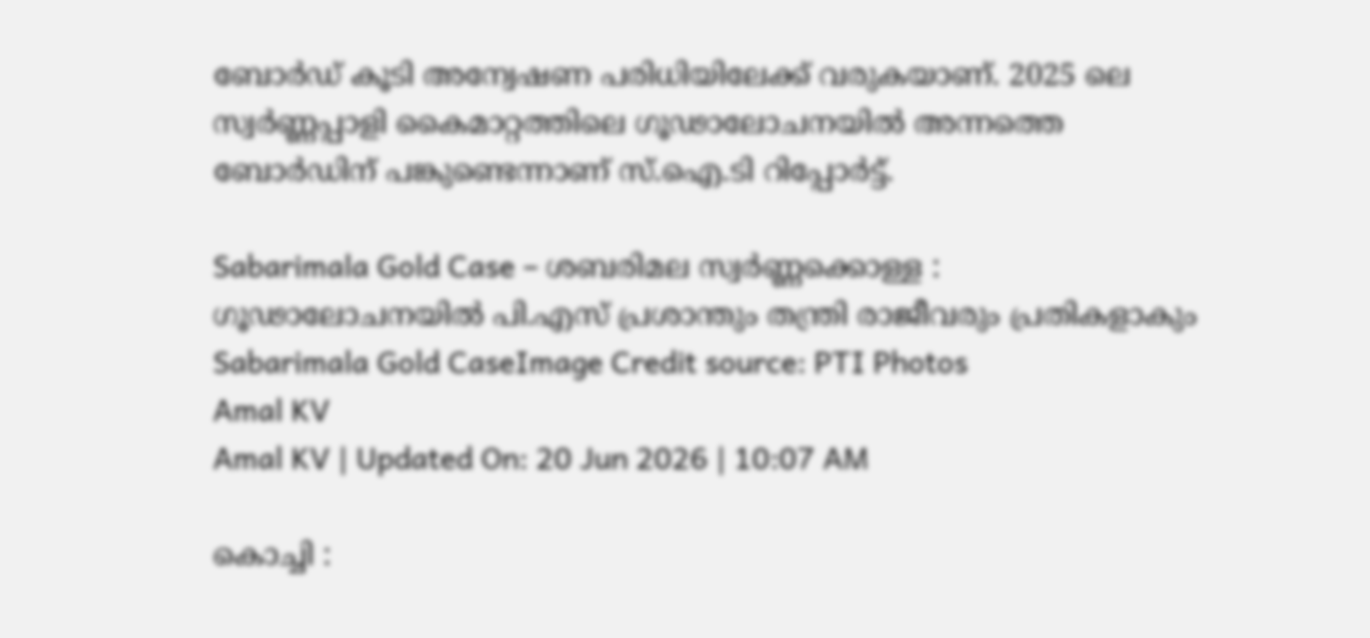ബോര്‍ഡ് കൂടി അന്വേഷണ പരിധിയിലേക്ക് വരുകയാണ്. 2025 ലെ സ്വര്‍ണ്ണപ്പാളി കൈമാറ്റത്തിലെ ഗൂഢാലോചനയില്‍ അന്നത്തെ ബോര്‍ഡിന് പങ്കുണ്ടെന്നാണ് സ്.ഐ.ടി റിപ്പോര്‍ട്ട്.

Sabarimala Gold Case – ശബരിമല സ്വര്‍ണ്ണക്കൊള്ള : ഗൂഢാലോചനയില്‍ പി.എസ് പ്രശാന്തും തന്ത്രി രാജീവരും പ്രതികളാകും
Sabarimala Gold CaseImage Credit source: PTI Photos
Amal KV
Amal KV | Updated On: 20 Jun 2026 | 10:07 AM

കൊച്ചി :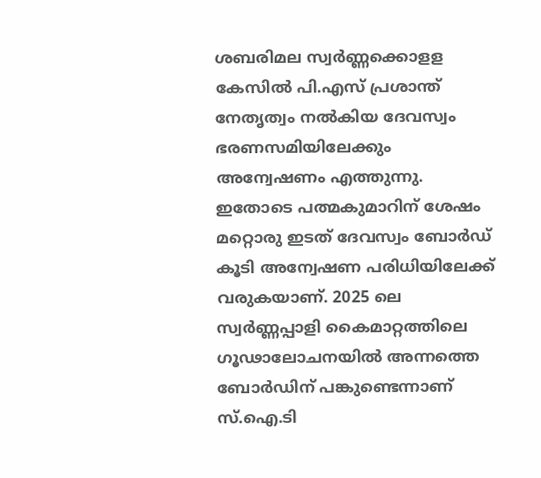ശബരിമല സ്വര്‍ണ്ണക്കൊളള കേസില്‍ പി.എസ് പ്രശാന്ത് നേതൃത്വം നല്‍കിയ ദേവസ്വം ഭരണസമിയിലേക്കും അന്വേഷണം എത്തുന്നു. ഇതോടെ പത്മകുമാറിന് ശേഷം മറ്റൊരു ഇടത് ദേവസ്വം ബോര്‍ഡ് കൂടി അന്വേഷണ പരിധിയിലേക്ക് വരുകയാണ്. 2025 ലെ സ്വര്‍ണ്ണപ്പാളി കൈമാറ്റത്തിലെ ഗൂഢാലോചനയില്‍ അന്നത്തെ ബോര്‍ഡിന് പങ്കുണ്ടെന്നാണ് സ്.ഐ.ടി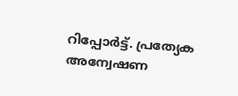റിപ്പോര്‍ട്ട്. പ്രത്യേക അന്വേഷണ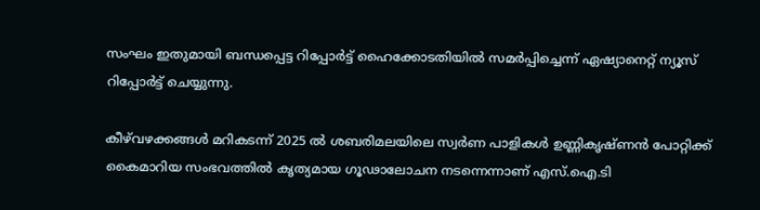സംഘം ഇതുമായി ബന്ധപ്പെട്ട റിപ്പോര്‍ട്ട് ഹൈക്കോടതിയില്‍ സമര്‍പ്പിച്ചെന്ന് ഏഷ്യാനെറ്റ് ന്യൂസ് റിപ്പോര്‍ട്ട് ചെയ്യുന്നു.

കീഴ്‌വഴക്കങ്ങള്‍ മറികടന്ന് 2025 ല്‍ ശബരിമലയിലെ സ്വര്‍ണ പാളികള്‍ ഉണ്ണികൃഷ്ണന്‍ പോറ്റിക്ക് കൈമാറിയ സംഭവത്തില്‍ കൃത്യമായ ഗൂഢാലോചന നടന്നെന്നാണ് എസ്.ഐ.ടി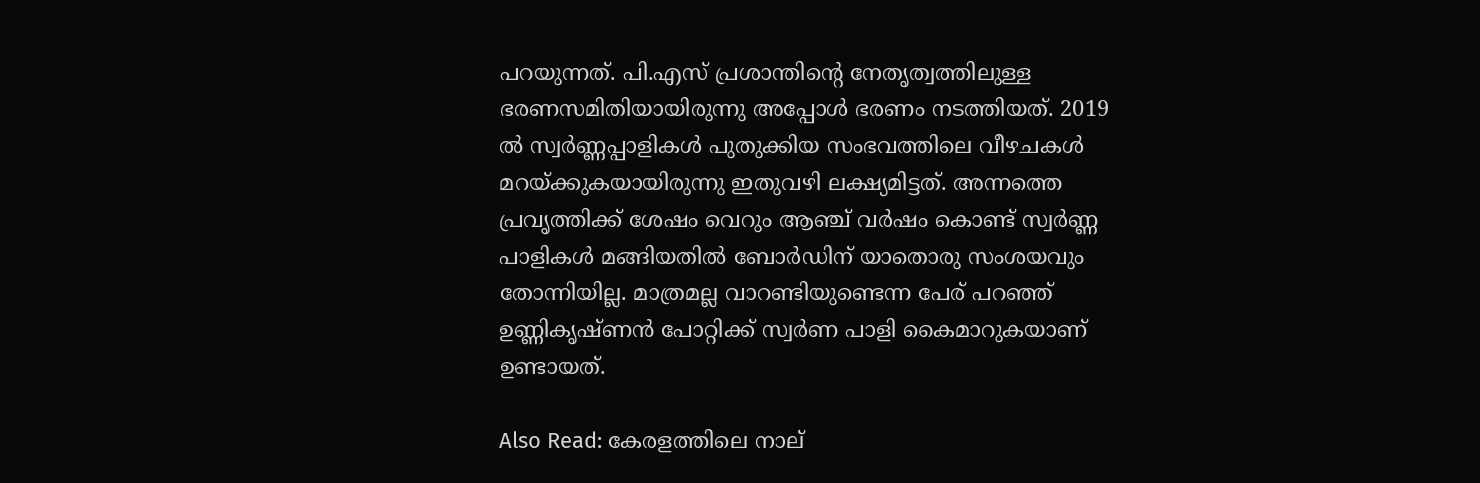പറയുന്നത്. പി.എസ് പ്രശാന്തിന്റെ നേതൃത്വത്തിലുള്ള ഭരണസമിതിയായിരുന്നു അപ്പോള്‍ ഭരണം നടത്തിയത്. 2019 ല്‍ സ്വര്‍ണ്ണപ്പാളികള്‍ പുതുക്കിയ സംഭവത്തിലെ വീഴചകള്‍ മറയ്ക്കുകയായിരുന്നു ഇതുവഴി ലക്ഷ്യമിട്ടത്. അന്നത്തെ പ്രവൃത്തിക്ക് ശേഷം വെറും ആഞ്ച് വര്‍ഷം കൊണ്ട് സ്വര്‍ണ്ണ പാളികള്‍ മങ്ങിയതില്‍ ബോര്‍ഡിന് യാതൊരു സംശയവും തോന്നിയില്ല. മാത്രമല്ല വാറണ്ടിയുണ്ടെന്ന പേര് പറഞ്ഞ് ഉണ്ണികൃഷ്ണന്‍ പോറ്റിക്ക് സ്വര്‍ണ പാളി കൈമാറുകയാണ് ഉണ്ടായത്.

Also Read: കേരളത്തിലെ നാല്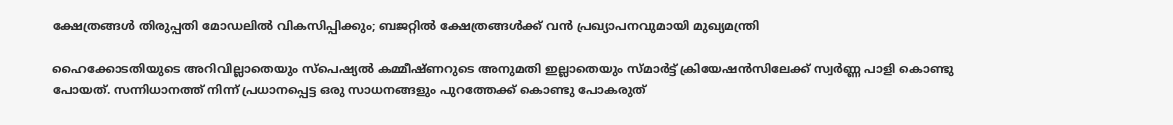ക്ഷേത്രങ്ങൾ തിരുപ്പതി മോഡലിൽ വികസിപ്പിക്കും; ബജറ്റിൽ ക്ഷേത്രങ്ങൾക്ക് വൻ പ്രഖ്യാപനവുമായി മുഖ്യമന്ത്രി

ഹൈക്കോടതിയുടെ അറിവില്ലാതെയും സ്‌പെഷ്യല്‍ കമ്മീഷ്ണറുടെ അനുമതി ഇല്ലാതെയും സ്മാര്‍ട്ട് ക്രിയേഷന്‍സിലേക്ക് സ്വര്‍ണ്ണ പാളി കൊണ്ടു പോയത്. സന്നിധാനത്ത് നിന്ന് പ്രധാനപ്പെട്ട ഒരു സാധനങ്ങളും പുറത്തേക്ക് കൊണ്ടു പോകരുത്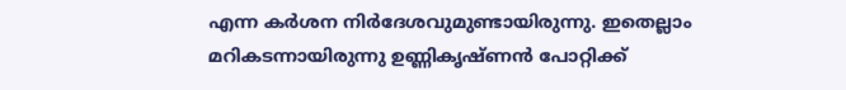എന്ന കര്‍ശന നിര്‍ദേശവുമുണ്ടായിരുന്നു. ഇതെല്ലാം മറികടന്നായിരുന്നു ഉണ്ണികൃഷ്ണന്‍ പോറ്റിക്ക്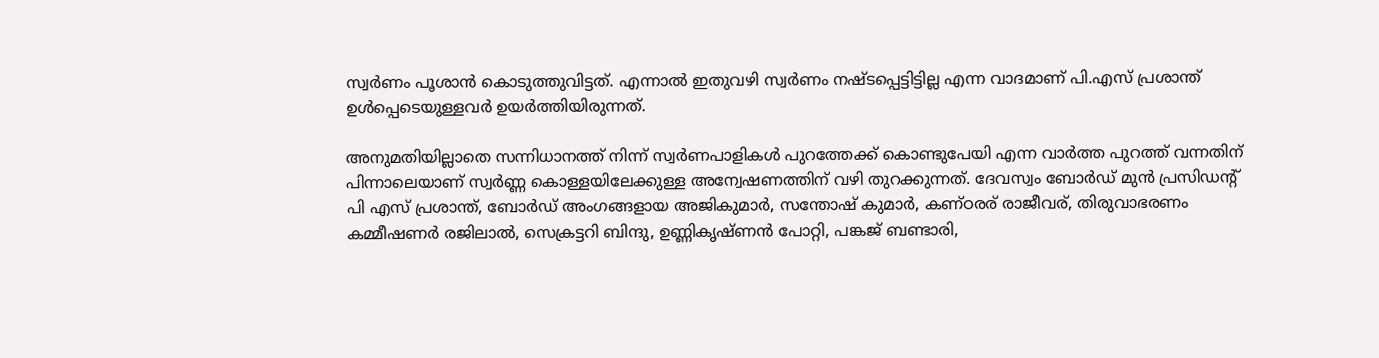സ്വര്‍ണം പൂശാന്‍ കൊടുത്തുവിട്ടത്. എന്നാല്‍ ഇതുവഴി സ്വര്‍ണം നഷ്ടപ്പെട്ടിട്ടില്ല എന്ന വാദമാണ് പി.എസ് പ്രശാന്ത് ഉള്‍പ്പെടെയുള്ളവര്‍ ഉയര്‍ത്തിയിരുന്നത്.

അനുമതിയില്ലാതെ സന്നിധാനത്ത് നിന്ന് സ്വര്‍ണപാളികള്‍ പുറത്തേക്ക് കൊണ്ടുപേയി എന്ന വാര്‍ത്ത പുറത്ത് വന്നതിന് പിന്നാലെയാണ് സ്വര്‍ണ്ണ കൊള്ളയിലേക്കുള്ള അന്വേഷണത്തിന് വഴി തുറക്കുന്നത്. ദേവസ്വം ബോര്‍ഡ് മുന്‍ പ്രസിഡന്റ് പി എസ് പ്രശാന്ത്, ബോര്‍ഡ് അംഗങ്ങളായ അജികുമാര്‍, സന്തോഷ് കുമാര്‍, കണ്ഠരര് രാജീവര്, തിരുവാഭരണം കമ്മീഷണര്‍ രജിലാല്‍, സെക്രട്ടറി ബിന്ദു, ഉണ്ണികൃഷ്ണന്‍ പോറ്റി, പങ്കജ് ബണ്ടാരി,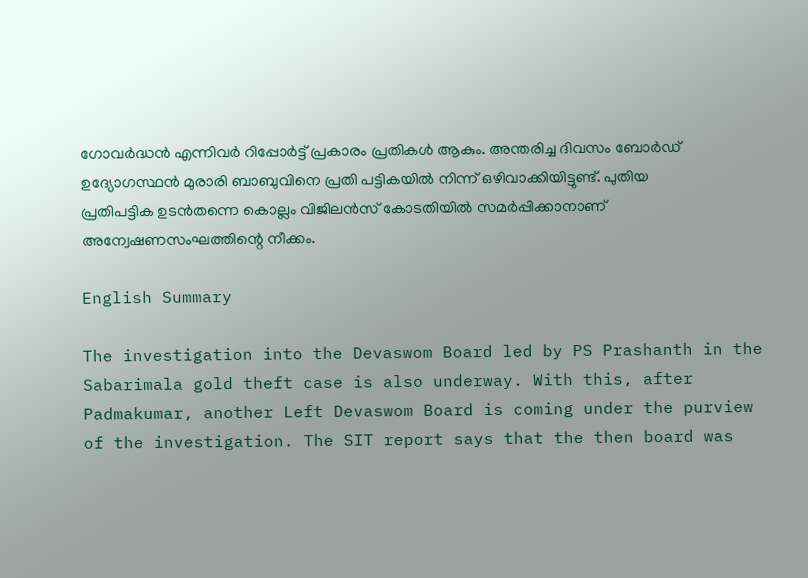ഗോവര്‍ദ്ധന്‍ എന്നിവര്‍ റിപ്പോര്‍ട്ട് പ്രകാരം പ്രതികള്‍ ആകും. അന്തരിച്ച ദിവസം ബോര്‍ഡ് ഉദ്യോഗസ്ഥന്‍ മുരാരി ബാബുവിനെ പ്രതി പട്ടികയില്‍ നിന്ന് ഒഴിവാക്കിയിട്ടുണ്ട്. പുതിയ പ്രതിപട്ടിക ഉടന്‍തന്നെ കൊല്ലം വിജിലന്‍സ് കോടതിയില്‍ സമര്‍പ്പിക്കാനാണ് അന്വേഷണസംഘത്തിന്റെ നീക്കം.

English Summary

The investigation into the Devaswom Board led by PS Prashanth in the Sabarimala gold theft case is also underway. With this, after Padmakumar, another Left Devaswom Board is coming under the purview of the investigation. The SIT report says that the then board was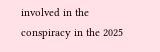involved in the conspiracy in the 2025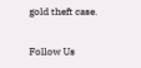gold theft case.

Follow Us